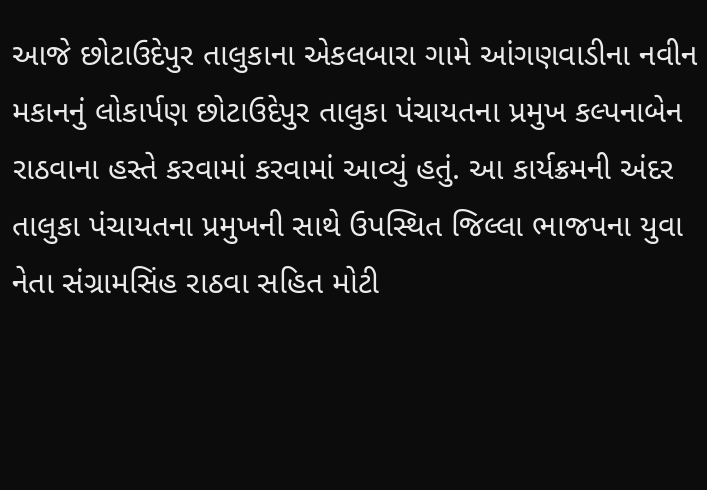આજે છોટાઉદેપુર તાલુકાના એકલબારા ગામે આંગણવાડીના નવીન મકાનનું લોકાર્પણ છોટાઉદેપુર તાલુકા પંચાયતના પ્રમુખ કલ્પનાબેન રાઠવાના હસ્તે કરવામાં કરવામાં આવ્યું હતું. આ કાર્યક્રમની અંદર તાલુકા પંચાયતના પ્રમુખની સાથે ઉપસ્થિત જિલ્લા ભાજપના યુવા નેતા સંગ્રામસિંહ રાઠવા સહિત મોટી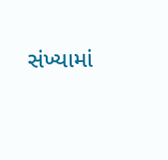સંખ્યામાં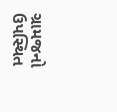ગ્રામજનો ઉપસ્થિત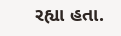રહ્યા હતા.